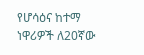የሆሳዕና ከተማ ነዋሪዎች ለ20ኛው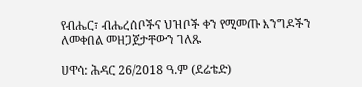የብሔር፣ ብሔረሰቦችና ህዝቦች ቀን የሚመጡ እንግዶችን ለመቀበል መዘጋጀታቸውን ገለጹ

ሀዋሳ: ሕዳር 26/2018 ዓ.ም (ደሬቴድ)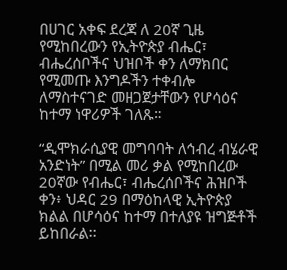በሀገር አቀፍ ደረጃ ለ 20ኛ ጊዜ የሚከበረውን የኢትዮጵያ ብሔር፣ ብሔረሰቦችና ህዝቦች ቀን ለማክበር የሚመጡ እንግዶችን ተቀብሎ ለማስተናገድ መዘጋጀታቸውን የሆሳዕና ከተማ ነዋሪዎች ገለጹ።

“ዲሞክራሲያዊ መግባባት ለኅብረ ብሄራዊ አንድነት” በሚል መሪ ቃል የሚከበረው 20ኛው የብሔር፣ ብሔረሰቦችና ሕዝቦች ቀን፥ ህዳር 29 በማዕከላዊ ኢትዮጵያ ክልል በሆሳዕና ከተማ በተለያዩ ዝግጅቶች ይከበራል፡፡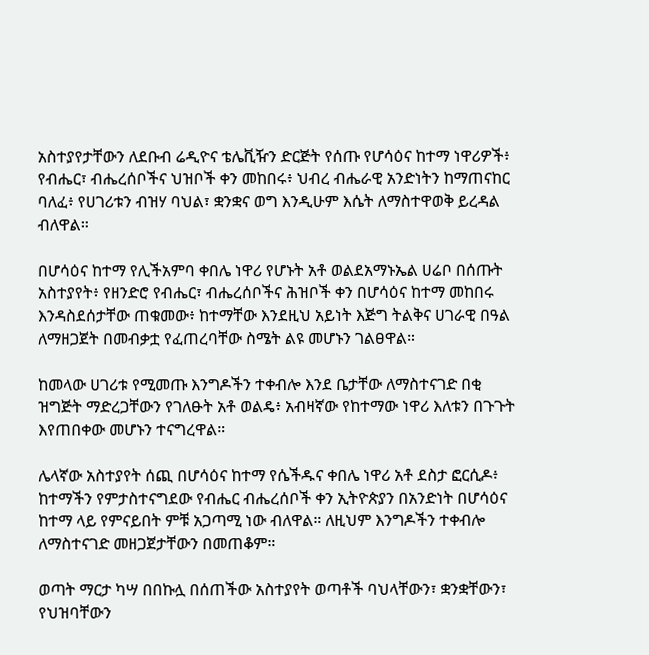አስተያየታቸውን ለደቡብ ሬዲዮና ቴሌቪዥን ድርጅት የሰጡ የሆሳዕና ከተማ ነዋሪዎች፥ የብሔር፣ ብሔረሰቦችና ህዝቦች ቀን መከበሩ፥ ህብረ ብሔራዊ አንድነትን ከማጠናከር ባለፈ፥ የሀገሪቱን ብዝሃ ባህል፣ ቋንቋና ወግ እንዲሁም እሴት ለማስተዋወቅ ይረዳል ብለዋል።

በሆሳዕና ከተማ የሊችአምባ ቀበሌ ነዋሪ የሆኑት አቶ ወልደአማኑኤል ሀሬቦ በሰጡት አስተያየት፥ የዘንድሮ የብሔር፣ ብሔረሰቦችና ሕዝቦች ቀን በሆሳዕና ከተማ መከበሩ እንዳስደሰታቸው ጠቁመው፥ ከተማቸው እንደዚህ አይነት እጅግ ትልቅና ሀገራዊ በዓል ለማዘጋጀት በመብቃቷ የፈጠረባቸው ስሜት ልዩ መሆኑን ገልፀዋል።

ከመላው ሀገሪቱ የሚመጡ እንግዶችን ተቀብሎ እንደ ቤታቸው ለማስተናገድ በቂ ዝግጅት ማድረጋቸውን የገለፁት አቶ ወልዴ፥ አብዛኛው የከተማው ነዋሪ እለቱን በጉጉት እየጠበቀው መሆኑን ተናግረዋል።

ሌላኛው አስተያየት ሰጪ በሆሳዕና ከተማ የሴችዱና ቀበሌ ነዋሪ አቶ ደስታ ፎርሲዶ፥ ከተማችን የምታስተናግደው የብሔር ብሔረሰቦች ቀን ኢትዮጵያን በአንድነት በሆሳዕና ከተማ ላይ የምናይበት ምቹ አጋጣሚ ነው ብለዋል። ለዚህም እንግዶችን ተቀብሎ ለማስተናገድ መዘጋጀታቸውን በመጠቆም።

ወጣት ማርታ ካሣ በበኩሏ በሰጠችው አስተያየት ወጣቶች ባህላቸውን፣ ቋንቋቸውን፣ የህዝባቸውን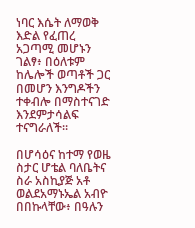ነባር እሴት ለማወቅ እድል የፈጠረ አጋጣሚ መሆኑን ገልፃ፥ በዕለቱም ከሌሎች ወጣቶች ጋር በመሆን እንግዶችን ተቀብሎ በማስተናገድ እንደምታሳልፍ ተናግራለች።

በሆሳዕና ከተማ የወዜ ስታር ሆቴል ባለቤትና ስራ አስኪያጅ አቶ ወልደአማኑኤል አብዮ በበኩላቸው፥ በዓሉን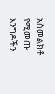አስመልክቶ የሚመጡ እንግዶችን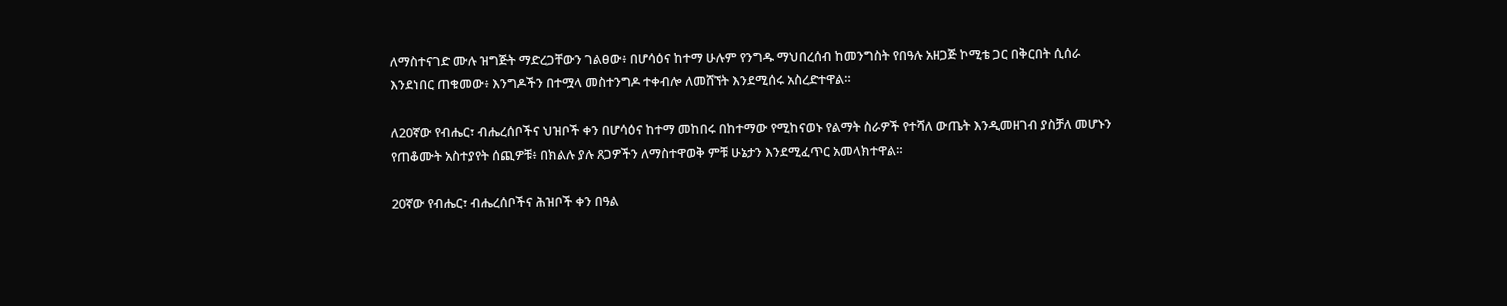ለማስተናገድ ሙሉ ዝግጅት ማድረጋቸውን ገልፀው፥ በሆሳዕና ከተማ ሁሉም የንግዱ ማህበረሰብ ከመንግስት የበዓሉ አዘጋጅ ኮሚቴ ጋር በቅርበት ሲሰራ እንደነበር ጠቁመው፥ እንግዶችን በተሟላ መስተንግዶ ተቀብሎ ለመሸኘት እንደሚሰሩ አስረድተዋል።

ለ20ኛው የብሔር፣ ብሔረሰቦችና ህዝቦች ቀን በሆሳዕና ከተማ መከበሩ በከተማው የሚከናወኑ የልማት ስራዎች የተሻለ ውጤት እንዲመዘገብ ያስቻለ መሆኑን የጠቆሙት አስተያየት ሰጪዎቹ፥ በክልሉ ያሉ ጸጋዎችን ለማስተዋወቅ ምቹ ሁኔታን እንደሚፈጥር አመላክተዋል።

20ኛው የብሔር፣ ብሔረሰቦችና ሕዝቦች ቀን በዓል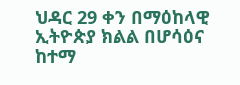ህዳር 29 ቀን በማዕከላዊ ኢትዮጵያ ክልል በሆሳዕና ከተማ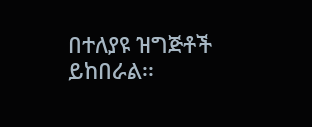በተለያዩ ዝግጅቶች ይከበራል፡፡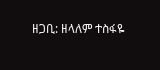ዘጋቢ: ዘላለም ተስፋዬ